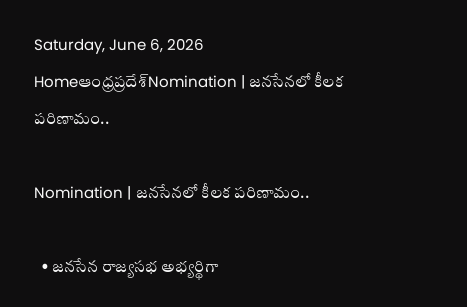Saturday, June 6, 2026
Homeఆంధ్రప్రదేశ్Nomination | జనసేనలో కీలక పరిణామం..

Nomination | జనసేనలో కీలక పరిణామం..

  • జనసేన రాజ్యసభ అభ్యర్థిగా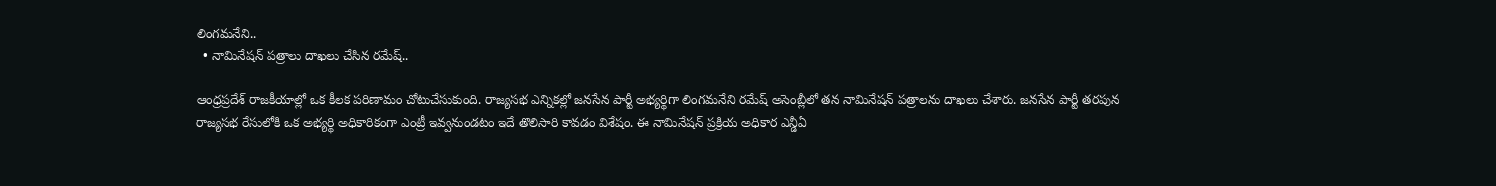లింగమనేని..
  • నామినేషన్ పత్రాలు దాఖలు చేసిన రమేష్..

ఆంధ్రప్రదేశ్ రాజకీయాల్లో ఒక కీలక పరిణామం చోటుచేసుకుంది. రాజ్యసభ ఎన్నికల్లో జనసేన పార్టీ అభ్యర్థిగా లింగమనేని రమేష్ అసెంబ్లీలో తన నామినేషన్ పత్రాలను దాఖలు చేశారు. జనసేన పార్టీ తరపున రాజ్యసభ రేసులోకి ఒక అభ్యర్థి అధికారికంగా ఎంట్రీ ఇవ్వనుండటం ఇదే తొలిసారి కావడం విశేషం. ఈ నామినేషన్ ప్రక్రియ అధికార ఎన్డీఏ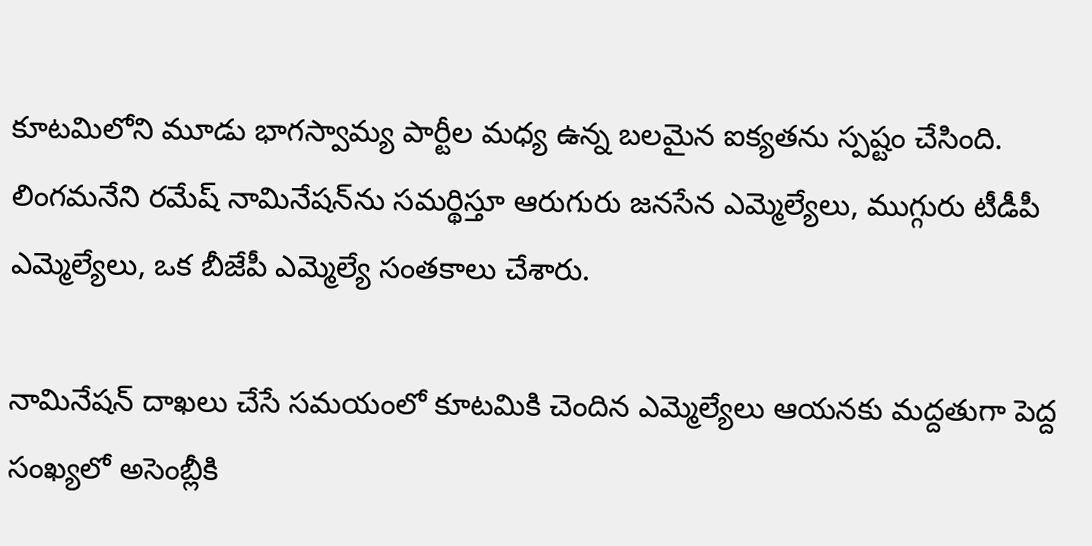కూటమిలోని మూడు భాగస్వామ్య పార్టీల మధ్య ఉన్న బలమైన ఐక్యతను స్పష్టం చేసింది. లింగమనేని రమేష్ నామినేషన్‌ను సమర్థిస్తూ ఆరుగురు జనసేన ఎమ్మెల్యేలు, ముగ్గురు టీడీపీ ఎమ్మెల్యేలు, ఒక బీజేపీ ఎమ్మెల్యే సంతకాలు చేశారు.

నామినేషన్ దాఖలు చేసే సమయంలో కూటమికి చెందిన ఎమ్మెల్యేలు ఆయనకు మద్దతుగా పెద్ద సంఖ్యలో అసెంబ్లీకి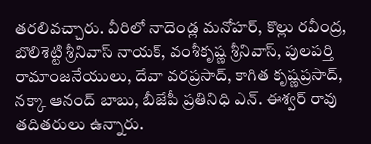తరలివచ్చారు. వీరిలో నాదెండ్ల మనోహర్, కొల్లు రవీంద్ర, బొలిశెట్టి శ్రీనివాస్ నాయక్, వంశీకృష్ణ శ్రీనివాస్, పులపర్తి రామాంజనేయులు, దేవా వరప్రసాద్, కాగిత కృష్ణప్రసాద్, నక్కా ఆనంద్ బాబు, బీజేపీ ప్రతినిధి ఎన్. ఈశ్వర్ రావు తదితరులు ఉన్నారు.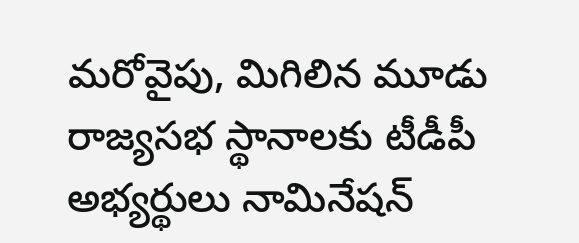మరోవైపు, మిగిలిన మూడు రాజ్యసభ స్థానాలకు టీడీపీ అభ్యర్థులు నామినేషన్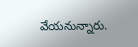వేయనున్నారు.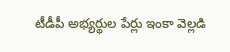టీడీపీ అభ్యర్థుల పేర్లు ఇంకా వెల్లడి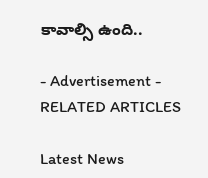కావాల్సి ఉంది..

- Advertisement -
RELATED ARTICLES

Latest News